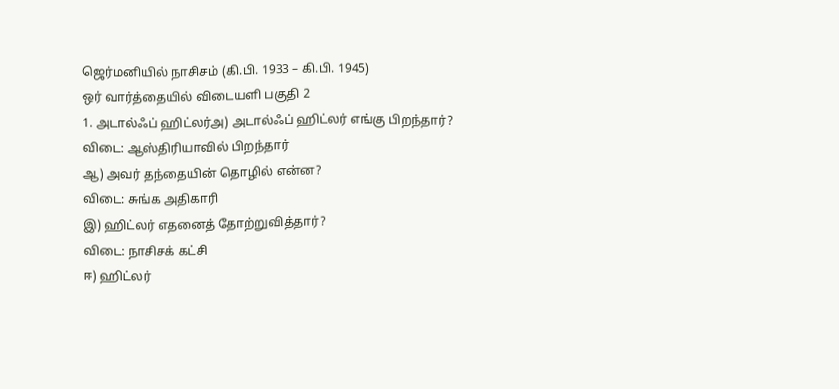ஜெர்மனியில் நாசிசம் (கி.பி. 1933 – கி.பி. 1945)
ஒர் வார்த்தையில் விடையளி பகுதி 2
1. அடால்ஃப் ஹிட்லர்அ) அடால்ஃப் ஹிட்லர் எங்கு பிறந்தார்?
விடை: ஆஸ்திரியாவில் பிறந்தார்
ஆ) அவர் தந்தையின் தொழில் என்ன?
விடை: சுங்க அதிகாரி
இ) ஹிட்லர் எதனைத் தோற்றுவித்தார்?
விடை: நாசிசக் கட்சி
ஈ) ஹிட்லர்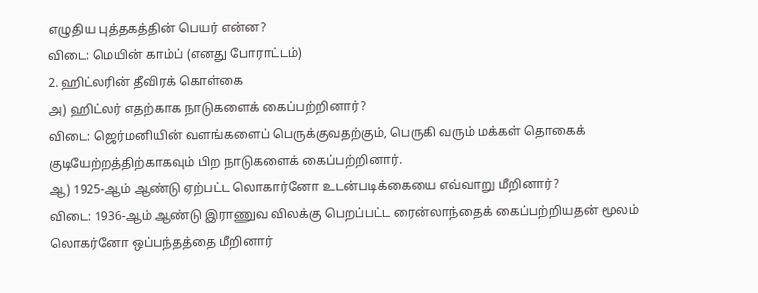எழுதிய புத்தகத்தின் பெயர் என்ன?
விடை: மெயின் காம்ப் (எனது போராட்டம்)
2. ஹிட்லரின் தீவிரக் கொள்கை
அ) ஹிட்லர் எதற்காக நாடுகளைக் கைப்பற்றினார்?
விடை: ஜெர்மனியின் வளங்களைப் பெருக்குவதற்கும், பெருகி வரும் மக்கள் தொகைக் குடியேற்றத்திற்காகவும் பிற நாடுகளைக் கைப்பற்றினார்.
ஆ) 1925-ஆம் ஆண்டு ஏற்பட்ட லொகார்னோ உடன்படிக்கையை எவ்வாறு மீறினார்?
விடை: 1936-ஆம் ஆண்டு இராணுவ விலக்கு பெறப்பட்ட ரைன்லாந்தைக் கைப்பற்றியதன் மூலம் லொகர்னோ ஒப்பந்தத்தை மீறினார்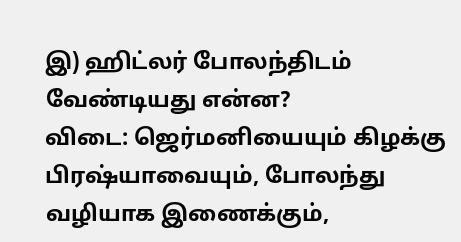இ) ஹிட்லர் போலந்திடம் வேண்டியது என்ன?
விடை: ஜெர்மனியையும் கிழக்கு பிரஷ்யாவையும், போலந்து வழியாக இணைக்கும்,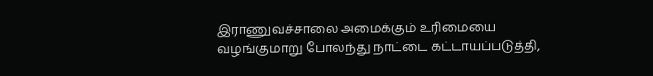இராணுவச்சாலை அமைக்கும் உரிமையை வழங்குமாறு போலந்து நாட்டை கட்டாயப்படுத்தி,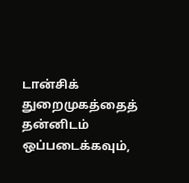டான்சிக் துறைமுகத்தைத் தன்னிடம் ஒப்படைக்கவும்,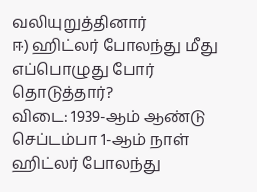வலியுறுத்தினார்
ஈ) ஹிட்லர் போலந்து மீது எப்பொழுது போர் தொடுத்தார்?
விடை: 1939-ஆம் ஆண்டு செப்டம்பா 1-ஆம் நாள் ஹிட்லர் போலந்து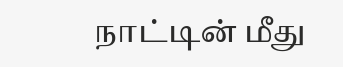நாட்டின் மீது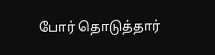போர் தொடுத்தார்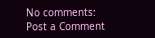No comments:
Post a Comment